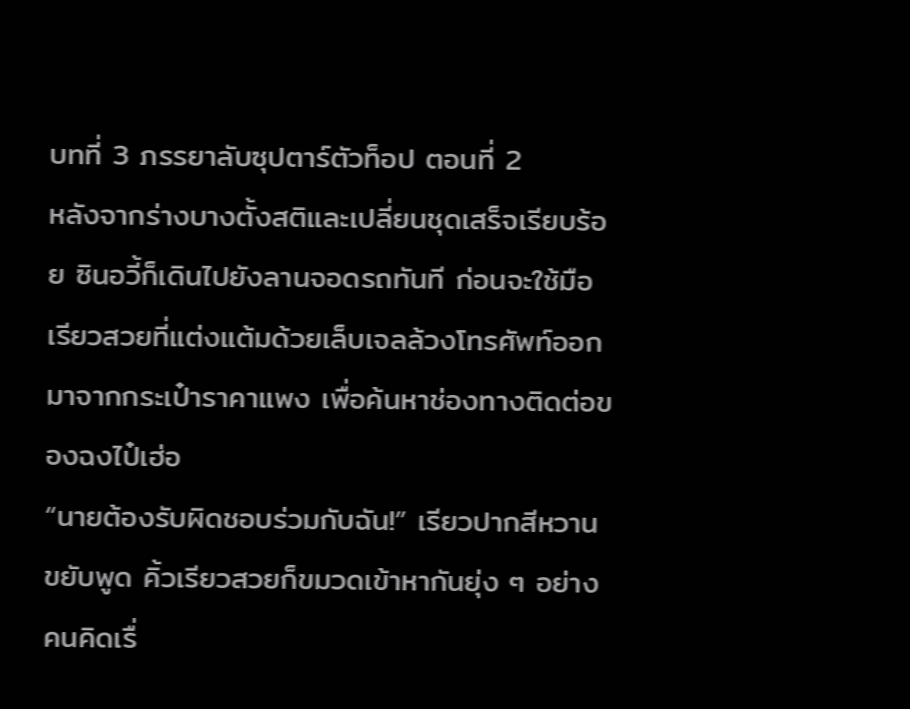บทที่ 3 ภรรยาลับซุปตาร์ตัวท็อป ตอนที่ 2
หลังจากร่างบางตั้งสติและเปลี่ยนชุดเสร็จเรียบร้อย ซินอวี้ก็เดินไปยังลานจอดรถทันที ก่อนจะใช้มือเรียวสวยที่แต่งแต้มด้วยเล็บเจลล้วงโทรศัพท์ออกมาจากกระเป๋าราคาแพง เพื่อค้นหาช่องทางติดต่อของฉงไป๋เฮ่อ
“นายต้องรับผิดชอบร่วมกับฉัน!” เรียวปากสีหวานขยับพูด คิ้วเรียวสวยก็ขมวดเข้าหากันยุ่ง ๆ อย่างคนคิดเรื่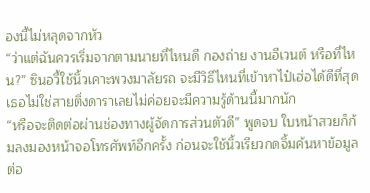องนี้ไม่หลุดจากหัว
“ว่าแต่ฉันควรเริ่มจากตามนายที่ไหนดี กองถ่าย งานอีเวนต์ หรือที่ไหน?” ซินอวี้ใช้นิ้วเคาะพวงมาลัยรถ จะมีวิธีไหนที่เข้าหาไป๋เฮ่อได้ดีที่สุด เธอไม่ใช่สายติ่งดาราเลยไม่ค่อยจะมีความรู้ด้านนี้มากนัก
“หรือจะติดต่อผ่านช่องทางผู้จัดการส่วนตัวดี” พูดจบ ใบหน้าสวยก็ก้มลงมองหน้าจอโทรศัพท์อีกครั้ง ก่อนจะใช้นิ้วเรียวกดจิ้มค้นหาข้อมูลต่อ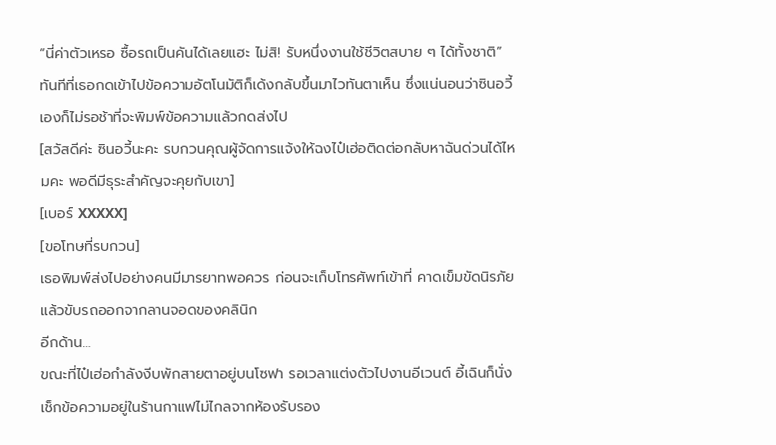“นี่ค่าตัวเหรอ ซื้อรถเป็นคันได้เลยแฮะ ไม่สิ! รับหนึ่งงานใช้ชีวิตสบาย ๆ ได้ทั้งชาติ” ทันทีที่เธอกดเข้าไปข้อความอัตโนมัติก็เด้งกลับขึ้นมาไวทันตาเห็น ซึ่งแน่นอนว่าซินอวี้เองก็ไม่รอช้าที่จะพิมพ์ข้อความแล้วกดส่งไป
[สวัสดีค่ะ ซินอวี้นะคะ รบกวนคุณผู้จัดการแจ้งให้ฉงไป๋เฮ่อติดต่อกลับหาฉันด่วนได้ไหมคะ พอดีมีธุระสำคัญจะคุยกับเขา]
[เบอร์ XXXXX]
[ขอโทษที่รบกวน]
เธอพิมพ์ส่งไปอย่างคนมีมารยาทพอควร ก่อนจะเก็บโทรศัพท์เข้าที่ คาดเข็มขัดนิรภัยแล้วขับรถออกจากลานจอดของคลินิก
อีกด้าน…
ขณะที่ไป๋เฮ่อกำลังงีบพักสายตาอยู่บนโซฟา รอเวลาแต่งตัวไปงานอีเวนต์ อี้เฉินก็นั่งเช็กข้อความอยู่ในร้านกาแฟไม่ไกลจากห้องรับรอง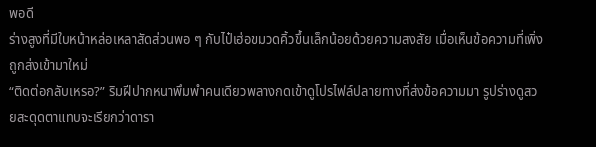พอดี
ร่างสูงที่มีใบหน้าหล่อเหลาสัดส่วนพอ ๆ กับไป๋เฮ่อขมวดคิ้วขึ้นเล็กน้อยด้วยความสงสัย เมื่อเห็นข้อความที่เพิ่งถูกส่งเข้ามาใหม่
“ติดต่อกลับเหรอ?” ริมฝีปากหนาพึมพำคนเดียวพลางกดเข้าดูโปรไฟล์ปลายทางที่ส่งข้อความมา รูปร่างดูสวยสะดุดตาแทบจะเรียกว่าดารา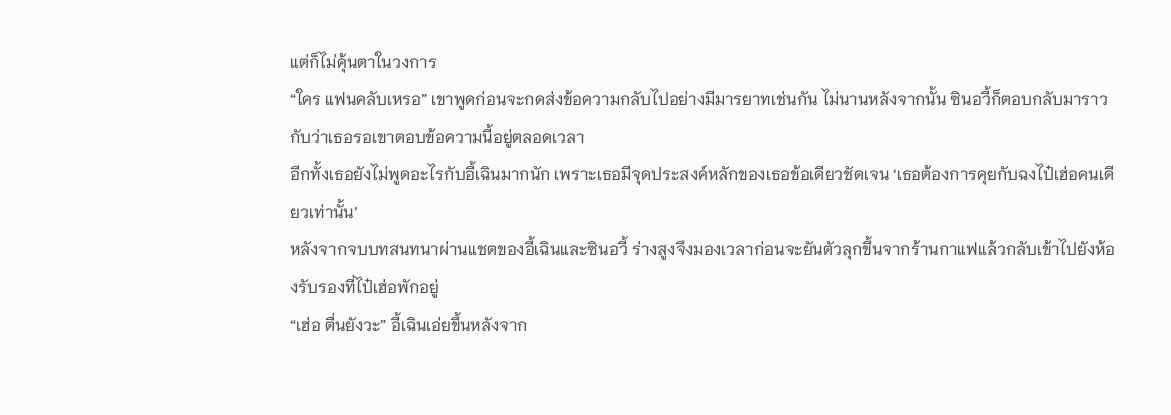แต่ก็ไม่คุ้นตาในวงการ
“ใคร แฟนคลับเหรอ” เขาพูดก่อนจะกดส่งข้อความกลับไปอย่างมีมารยาทเช่นกัน ไม่นานหลังจากนั้น ซินอวี้ก็ตอบกลับมาราวกับว่าเธอรอเขาตอบข้อความนี้อยู่ตลอดเวลา
อีกทั้งเธอยังไม่พูดอะไรกับอี้เฉินมากนัก เพราะเธอมีจุดประสงค์หลักของเธอข้อเดียวชัดเจน ‘เธอต้องการคุยกับฉงไป๋เฮ่อคนเดียวเท่านั้น’
หลังจากจบบทสนทนาผ่านแชตของอี้เฉินและซินอวี้ ร่างสูงจึงมองเวลาก่อนจะยันตัวลุกขึ้นจากร้านกาแฟแล้วกลับเข้าไปยังห้องรับรองที่ไป๋เฮ่อพักอยู่
“เฮ่อ ตื่นยังวะ” อี้เฉินเอ่ยขึ้นหลังจาก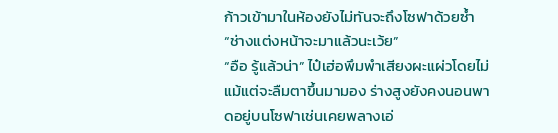ก้าวเข้ามาในห้องยังไม่ทันจะถึงโซฟาด้วยซ้ำ
“ช่างแต่งหน้าจะมาแล้วนะเว้ย”
“อือ รู้แล้วน่า” ไป๋เฮ่อพึมพำเสียงผะแผ่วโดยไม่แม้แต่จะลืมตาขึ้นมามอง ร่างสูงยังคงนอนพาดอยู่บนโซฟาเช่นเคยพลางเอ่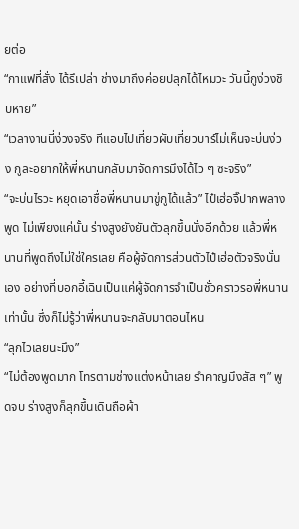ยต่อ
“กาแฟที่สั่ง ได้รึเปล่า ช่างมาถึงค่อยปลุกได้ไหมวะ วันนี้กูง่วงชิบหาย”
“เวลางานนี่ง่วงจริง ทีแอบไปเที่ยวผับเที่ยวบาร์ไม่เห็นจะบ่นง่วง กูละอยากให้พี่หนานกลับมาจัดการมึงได้ไว ๆ ซะจริง”
“จะบ่นไรวะ หยุดเอาชื่อพี่หนานมาขู่กูได้แล้ว” ไป๋เฮ่อจิ๊ปากพลางพูด ไม่เพียงแค่นั้น ร่างสูงยังยันตัวลุกขึ้นนั่งอีกด้วย แล้วพี่หนานที่พูดถึงไม่ใช่ใครเลย คือผู้จัดการส่วนตัวไป๋เฮ่อตัวจริงนั่นเอง อย่างที่บอกอี้เฉินเป็นแค่ผู้จัดการจำเป็นชั่วคราวรอพี่หนานเท่านั้น ซึ่งก็ไม่รู้ว่าพี่หนานจะกลับมาตอนไหน
“ลุกไวเลยนะมึง”
“ไม่ต้องพูดมาก โทรตามช่างแต่งหน้าเลย รำคาญมึงสัส ๆ” พูดจบ ร่างสูงก็ลุกขึ้นเดินถือผ้า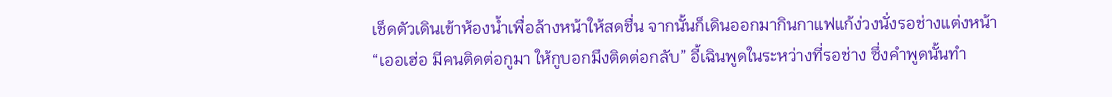เช็ดตัวเดินเข้าห้องน้ำเพื่อล้างหน้าให้สดชื่น จากนั้นก็เดินออกมากินกาแฟแก้ง่วงนั่งรอช่างแต่งหน้า
“เออเฮ่อ มีคนติดต่อกูมา ให้กูบอกมึงติดต่อกลับ” อี้เฉินพูดในระหว่างที่รอช่าง ซึ่งคำพูดนั้นทำ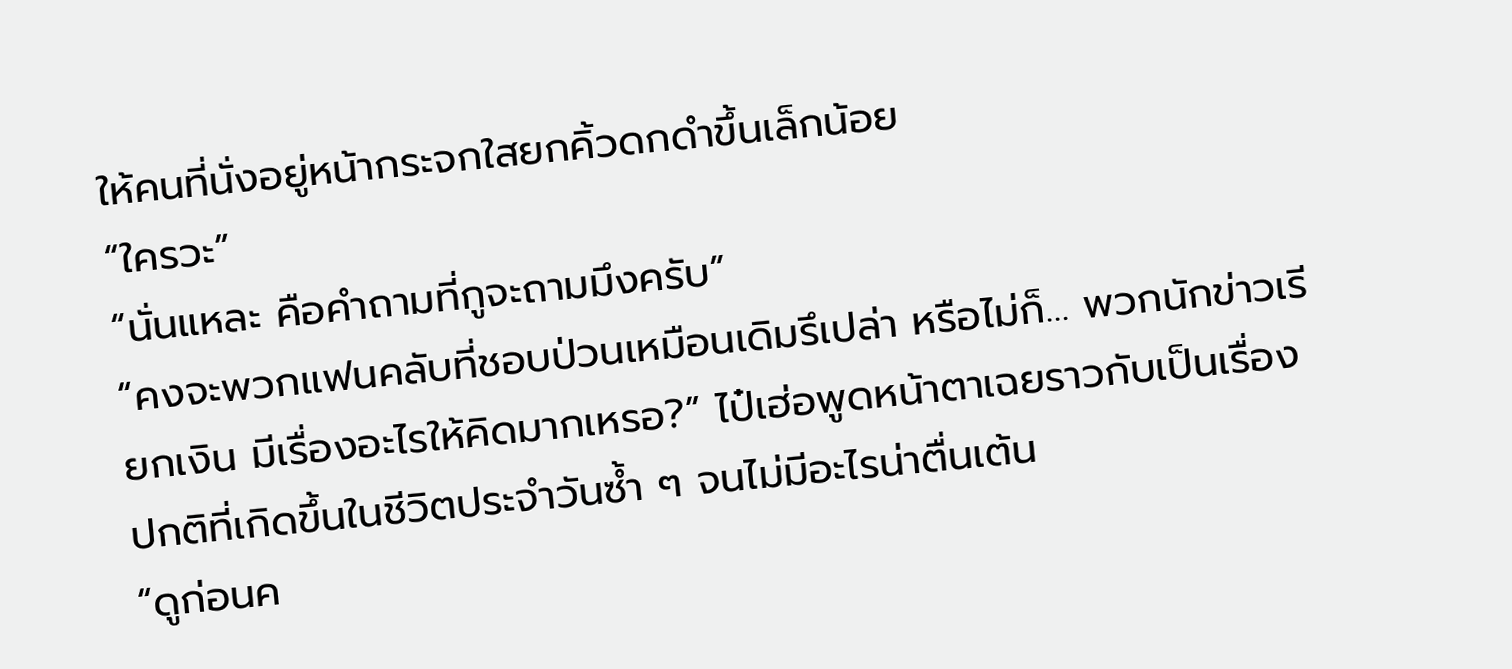ให้คนที่นั่งอยู่หน้ากระจกใสยกคิ้วดกดำขึ้นเล็กน้อย
“ใครวะ”
“นั่นแหละ คือคำถามที่กูจะถามมึงครับ”
“คงจะพวกแฟนคลับที่ชอบป่วนเหมือนเดิมรึเปล่า หรือไม่ก็… พวกนักข่าวเรียกเงิน มีเรื่องอะไรให้คิดมากเหรอ?” ไป๋เฮ่อพูดหน้าตาเฉยราวกับเป็นเรื่องปกติที่เกิดขึ้นในชีวิตประจำวันซ้ำ ๆ จนไม่มีอะไรน่าตื่นเต้น
“ดูก่อนค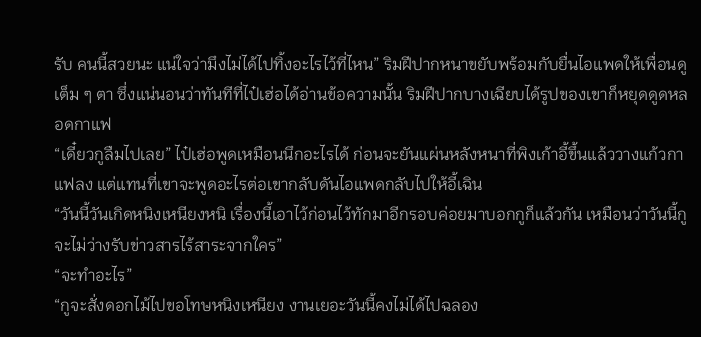รับ คนนี้สวยนะ แน่ใจว่ามึงไม่ได้ไปทิ้งอะไรไว้ที่ไหน” ริมฝีปากหนาขยับพร้อมกับยื่นไอแพดให้เพื่อนดูเต็ม ๆ ตา ซึ่งแน่นอนว่าทันทีที่ไป๋เฮ่อได้อ่านข้อความนั้น ริมฝีปากบางเฉียบได้รูปของเขาก็หยุดดูดหลอดกาแฟ
“เดี๋ยวกูลืมไปเลย” ไป๋เฮ่อพูดเหมือนนึกอะไรได้ ก่อนจะยันแผ่นหลังหนาที่พิงเก้าอี้ขึ้นแล้ววางแก้วกาแฟลง แต่แทนที่เขาจะพูดอะไรต่อเขากลับดันไอแพดกลับไปให้อี้เฉิน
“วันนี้วันเกิดหนิงเหนียงหนิ เรื่องนี้เอาไว้ก่อนไว้ทักมาอีกรอบค่อยมาบอกกูก็แล้วกัน เหมือนว่าวันนี้กูจะไม่ว่างรับข่าวสารไร้สาระจากใคร”
“จะทำอะไร”
“กูจะสั่งดอกไม้ไปขอโทษหนิงเหนียง งานเยอะวันนี้คงไม่ได้ไปฉลอง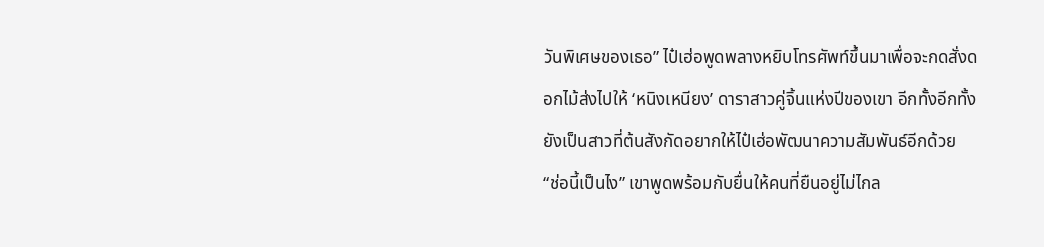วันพิเศษของเธอ” ไป๋เฮ่อพูดพลางหยิบโทรศัพท์ขึ้นมาเพื่อจะกดสั่งดอกไม้ส่งไปให้ ‘หนิงเหนียง’ ดาราสาวคู่จิ้นแห่งปีของเขา อีกทั้งอีกทั้งยังเป็นสาวที่ต้นสังกัดอยากให้ไป๋เฮ่อพัฒนาความสัมพันธ์อีกด้วย
“ช่อนี้เป็นไง” เขาพูดพร้อมกับยื่นให้คนที่ยืนอยู่ไม่ไกล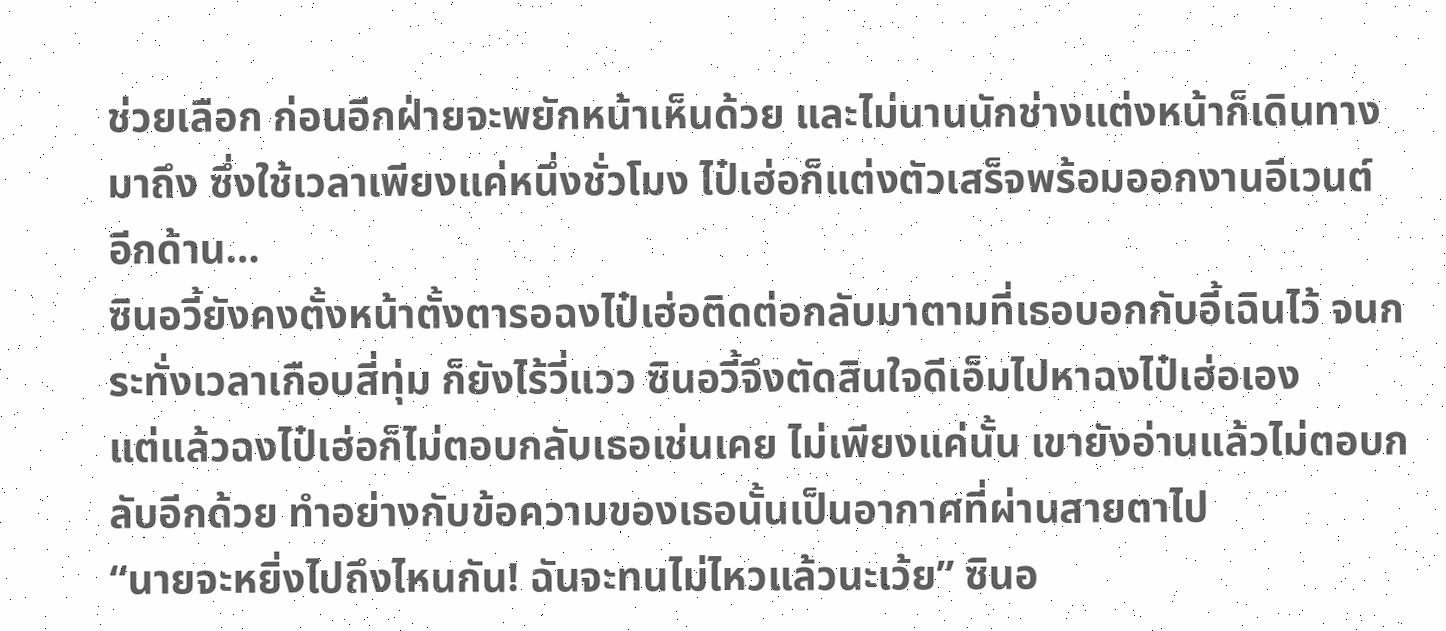ช่วยเลือก ก่อนอีกฝ่ายจะพยักหน้าเห็นด้วย และไม่นานนักช่างแต่งหน้าก็เดินทางมาถึง ซึ่งใช้เวลาเพียงแค่หนึ่งชั่วโมง ไป๋เฮ่อก็แต่งตัวเสร็จพร้อมออกงานอีเวนต์
อีกด้าน…
ซินอวี้ยังคงตั้งหน้าตั้งตารอฉงไป๋เฮ่อติดต่อกลับมาตามที่เธอบอกกับอี้เฉินไว้ จนกระทั่งเวลาเกือบสี่ทุ่ม ก็ยังไร้วี่แวว ซินอวี้จึงตัดสินใจดีเอ็มไปหาฉงไป๋เฮ่อเอง
แต่แล้วฉงไป๋เฮ่อก็ไม่ตอบกลับเธอเช่นเคย ไม่เพียงแค่นั้น เขายังอ่านแล้วไม่ตอบกลับอีกด้วย ทำอย่างกับข้อความของเธอนั้นเป็นอากาศที่ผ่านสายตาไป
“นายจะหยิ่งไปถึงไหนกัน! ฉันจะทนไม่ไหวแล้วนะเว้ย” ซินอ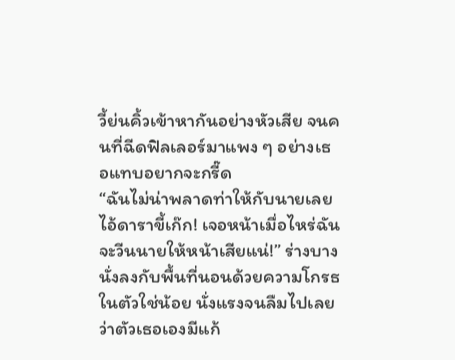วี้ย่นคิ้วเข้าหากันอย่างหัวเสีย จนคนที่ฉีดฟิลเลอร์มาแพง ๆ อย่างเธอแทบอยากจะกรี๊ด
“ฉันไม่น่าพลาดท่าให้กับนายเลย ไอ้ดาราขี้เก๊ก! เจอหน้าเมื่อไหร่ฉันจะวีนนายให้หน้าเสียแน่!” ร่างบางนั่งลงกับพื้นที่นอนด้วยความโกรธในตัวใช่น้อย นั่งแรงจนลืมไปเลยว่าตัวเธอเองมีแก้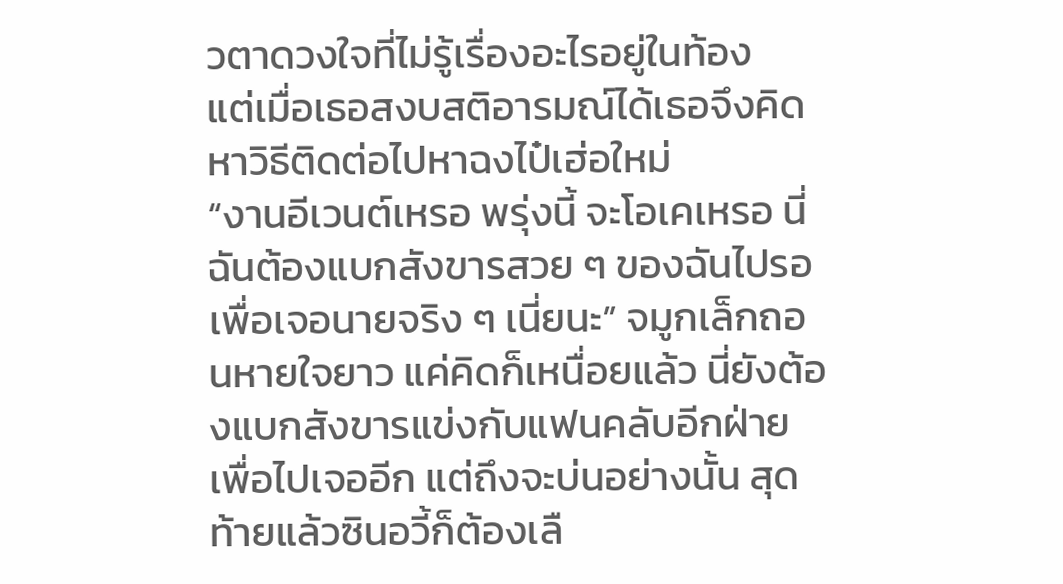วตาดวงใจที่ไม่รู้เรื่องอะไรอยู่ในท้อง
แต่เมื่อเธอสงบสติอารมณ์ได้เธอจึงคิดหาวิธีติดต่อไปหาฉงไป๋เฮ่อใหม่
“งานอีเวนต์เหรอ พรุ่งนี้ จะโอเคเหรอ นี่ฉันต้องแบกสังขารสวย ๆ ของฉันไปรอเพื่อเจอนายจริง ๆ เนี่ยนะ” จมูกเล็กถอนหายใจยาว แค่คิดก็เหนื่อยแล้ว นี่ยังต้องแบกสังขารแข่งกับแฟนคลับอีกฝ่ายเพื่อไปเจออีก แต่ถึงจะบ่นอย่างนั้น สุดท้ายแล้วซินอวี้ก็ต้องเลื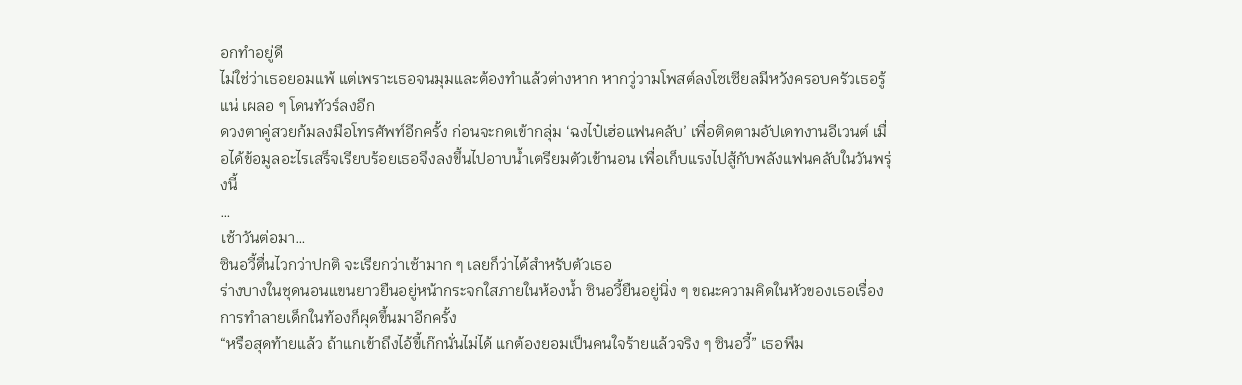อกทำอยู่ดี
ไม่ใช่ว่าเธอยอมแพ้ แต่เพราะเธอจนมุมและต้องทำแล้วต่างหาก หากวู่วามโพสต์ลงโซเซียลมีหวังครอบครัวเธอรู้แน่ เผลอ ๆ โดนทัวร์ลงอีก
ดวงตาคู่สวยก้มลงมือโทรศัพท์อีกครั้ง ก่อนจะกดเข้ากลุ่ม ‘ฉงไป๋เฮ่อแฟนคลับ’ เพื่อติดตามอัปเดทงานอีเวนต์ เมื่อได้ข้อมูลอะไรเสร็จเรียบร้อยเธอจึงลงขึ้นไปอาบน้ำเตรียมตัวเข้านอน เพื่อเก็บแรงไปสู้กับพลังแฟนคลับในวันพรุ่งนี้
…
เช้าวันต่อมา…
ซินอวี้ตื่นไวกว่าปกติ จะเรียกว่าเช้ามาก ๆ เลยก็ว่าได้สำหรับตัวเธอ
ร่างบางในชุดนอนแขนยาวยืนอยู่หน้ากระจกใสภายในห้องน้ำ ซินอวี้ยืนอยู่นิ่ง ๆ ขณะความคิดในหัวของเธอเรื่องการทำลายเด็กในท้องก็ผุดขึ้นมาอีกครั้ง
“หรือสุดท้ายแล้ว ถ้าแกเข้าถึงไอ้ขี้เก๊กนั่นไม่ได้ แกต้องยอมเป็นคนใจร้ายแล้วจริง ๆ ซินอวี้” เธอพึม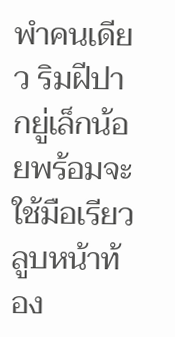พำคนเดียว ริมฝีปากยู่เล็กน้อยพร้อมจะใช้มือเรียวลูบหน้าท้อง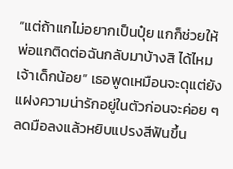“แต่ถ้าแกไม่อยากเป็นปุ๋ย แกก็ช่วยให้พ่อแกติดต่อฉันกลับมาบ้างสิ ได้ไหมเจ้าเด็กน้อย” เธอพูดเหมือนจะดุแต่ยังแฝงความน่ารักอยู่ในตัวก่อนจะค่อย ๆ ลดมือลงแล้วหยิบแปรงสีฟันขึ้น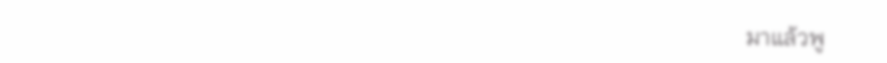มาแล้วพู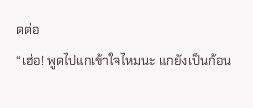ดต่อ
“เฮ่อ! พูดไปแกเข้าใจไหมนะ แกยังเป็นก้อน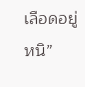เลือดอยู่หนิ”